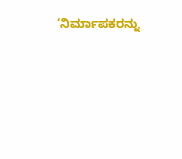‘ನಿರ್ಮಾಪಕರನ್ನು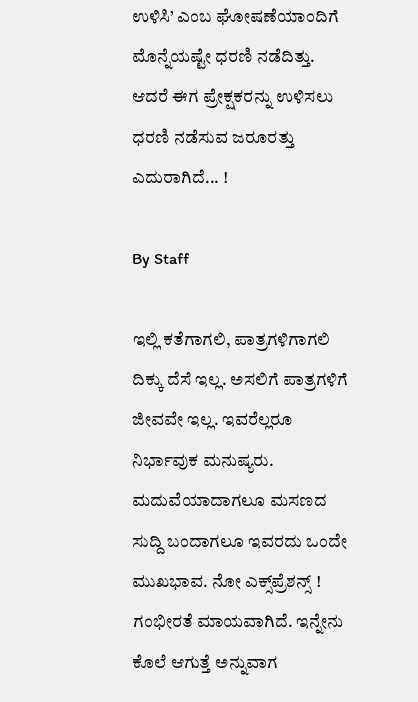ಉಳಿಸಿ’ ಎಂಬ ಘೋಷಣೆಯಾಂದಿಗೆ ಮೊನ್ನೆಯಷ್ಟೇ ಧರಣಿ ನಡೆದಿತ್ತು. ಆದರೆ ಈಗ ಪ್ರೇಕ್ಷಕರನ್ನು ಉಳಿಸಲು ಧರಣಿ ನಡೆಸುವ ಜರೂರತ್ತು ಎದುರಾಗಿದೆ... !

By Staff

ಇಲ್ಲಿ ಕತೆಗಾಗಲಿ, ಪಾತ್ರಗಳಿಗಾಗಲಿ ದಿಕ್ಕು ದೆಸೆ ಇಲ್ಲ. ಅಸಲಿಗೆ ಪಾತ್ರಗಳಿಗೆ ಜೀವವೇ ಇಲ್ಲ. ಇವರೆಲ್ಲರೂ ನಿರ್ಭಾವುಕ ಮನುಷ್ಯರು. ಮದುವೆಯಾದಾಗಲೂ ಮಸಣದ ಸುದ್ದಿ ಬಂದಾಗಲೂ ಇವರದು ಒಂದೇ ಮುಖಭಾವ. ನೋ ಎಕ್ಸ್‌ಪ್ರೆಶನ್ಸ್‌ ! ಗಂಭೀರತೆ ಮಾಯವಾಗಿದೆ. ಇನ್ನೇನು ಕೊಲೆ ಆಗುತ್ತೆ ಅನ್ನುವಾಗ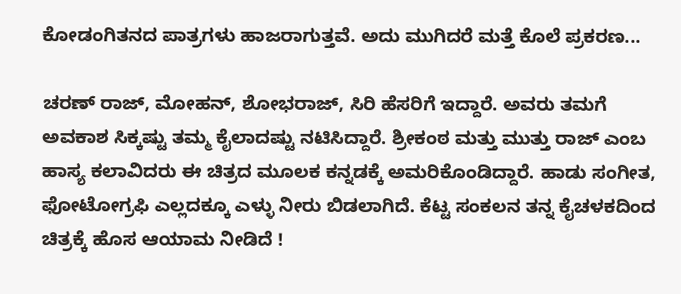ಕೋಡಂಗಿತನದ ಪಾತ್ರಗಳು ಹಾಜರಾಗುತ್ತವೆ. ಅದು ಮುಗಿದರೆ ಮತ್ತೆ ಕೊಲೆ ಪ್ರಕರಣ...

ಚರಣ್‌ ರಾಜ್‌, ಮೋಹನ್‌, ಶೋಭರಾಜ್‌, ಸಿರಿ ಹೆಸರಿಗೆ ಇದ್ದಾರೆ. ಅವರು ತಮಗೆ ಅವಕಾಶ ಸಿಕ್ಕಷ್ಟು ತಮ್ಮ ಕೈಲಾದಷ್ಟು ನಟಿಸಿದ್ದಾರೆ. ಶ್ರೀಕಂಠ ಮತ್ತು ಮುತ್ತು ರಾಜ್‌ ಎಂಬ ಹಾಸ್ಯ ಕಲಾವಿದರು ಈ ಚಿತ್ರದ ಮೂಲಕ ಕನ್ನಡಕ್ಕೆ ಅಮರಿಕೊಂಡಿದ್ದಾರೆ. ಹಾಡು ಸಂಗೀತ, ಫೋಟೋಗ್ರಫಿ ಎಲ್ಲದಕ್ಕೂ ಎಳ್ಳು ನೀರು ಬಿಡಲಾಗಿದೆ. ಕೆಟ್ಟ ಸಂಕಲನ ತನ್ನ ಕೈಚಳಕದಿಂದ ಚಿತ್ರಕ್ಕೆ ಹೊಸ ಆಯಾಮ ನೀಡಿದೆ !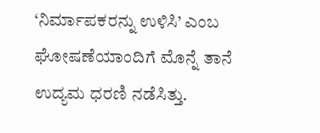‘ನಿರ್ಮಾಪಕರನ್ನು ಉಳಿಸಿ’ ಎಂಬ ಘೋಷಣೆಯಾಂದಿಗೆ ಮೊನ್ನೆ ತಾನೆ ಉದ್ಯಮ ಧರಣಿ ನಡೆಸಿತ್ತು.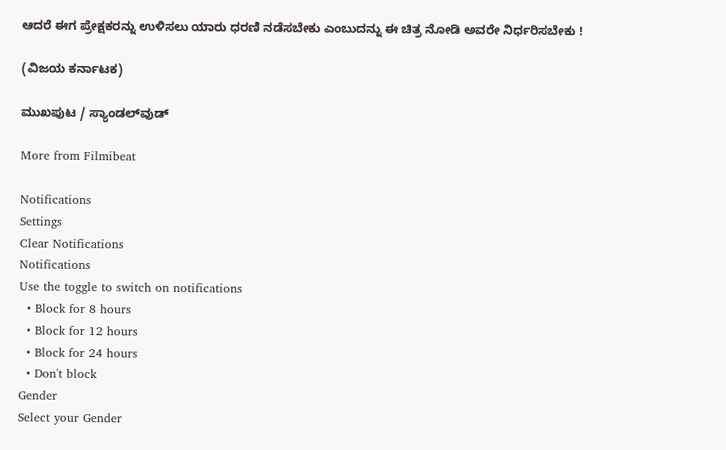ಆದರೆ ಈಗ ಪ್ರೇಕ್ಷಕರನ್ನು ಉಳಿಸಲು ಯಾರು ಧರಣಿ ನಡೆಸಬೇಕು ಎಂಬುದನ್ನು ಈ ಚಿತ್ರ ನೋಡಿ ಅವರೇ ನಿರ್ಧರಿಸಬೇಕು !

(ವಿಜಯ ಕರ್ನಾಟಕ)

ಮುಖಪುಟ / ಸ್ಯಾಂಡಲ್‌ವುಡ್‌

More from Filmibeat

Notifications
Settings
Clear Notifications
Notifications
Use the toggle to switch on notifications
  • Block for 8 hours
  • Block for 12 hours
  • Block for 24 hours
  • Don't block
Gender
Select your Gender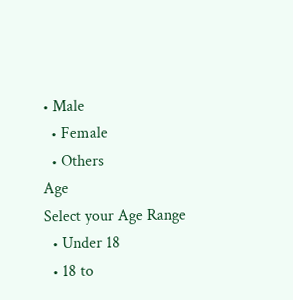• Male
  • Female
  • Others
Age
Select your Age Range
  • Under 18
  • 18 to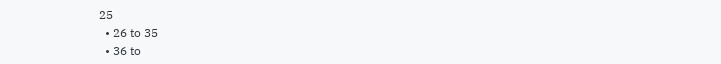25
  • 26 to 35
  • 36 to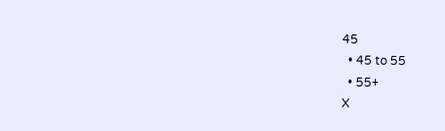45
  • 45 to 55
  • 55+
X